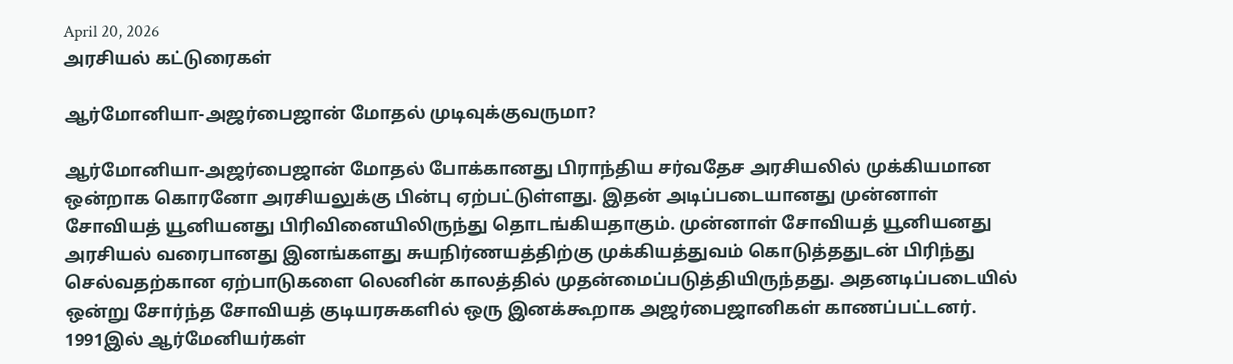April 20, 2026
அரசியல் கட்டுரைகள்

ஆர்மோனியா-அஜர்பைஜான் மோதல் முடிவுக்குவருமா?

ஆர்மோனியா-அஜர்பைஜான் மோதல் போக்கானது பிராந்திய சர்வதேச அரசியலில் முக்கியமான ஒன்றாக கொரனோ அரசியலுக்கு பின்பு ஏற்பட்டுள்ளது. இதன் அடிப்படையானது முன்னாள் சோவியத் யூனியனது பிரிவினையிலிருந்து தொடங்கியதாகும். முன்னாள் சோவியத் யூனியனது அரசியல் வரைபானது இனங்களது சுயநிர்ணயத்திற்கு முக்கியத்துவம் கொடுத்ததுடன் பிரிந்து செல்வதற்கான ஏற்பாடுகளை லெனின் காலத்தில் முதன்மைப்படுத்தியிருந்தது. அதனடிப்படையில் ஒன்று சோர்ந்த சோவியத் குடியரசுகளில் ஒரு இனக்கூறாக அஜர்பைஜானிகள் காணப்பட்டனர். 1991இல் ஆர்மேனியர்கள்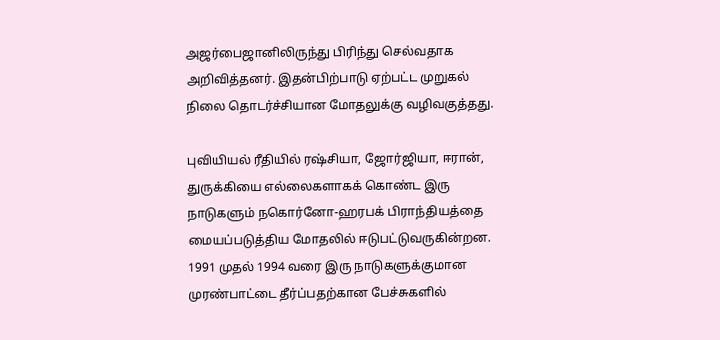அஜர்பைஜானிலிருந்து பிரிந்து செல்வதாக அறிவித்தனர். இதன்பிற்பாடு ஏற்பட்ட முறுகல் நிலை தொடர்ச்சியான மோதலுக்கு வழிவகுத்தது.

புவியியல் ரீதியில் ரஷ்சியா, ஜோர்ஜியா, ஈரான், துருக்கியை எல்லைகளாகக் கொண்ட இரு நாடுகளும் நகொர்னோ-ஹரபக் பிராந்தியத்தை மையப்படுத்திய மோதலில் ஈடுபட்டுவருகின்றன. 1991 முதல் 1994 வரை இரு நாடுகளுக்குமான முரண்பாட்டை தீர்ப்பதற்கான பேச்சுகளில்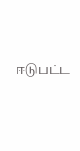ஈடுபட்ட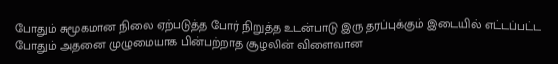போதும் சுமூகமான நிலை ஏற்படுத்த போர் நிறுத்த உடன்பாடு இரு தரப்புக்கும் இடையில் எட்டப்பட்ட போதும் அதனை முழுமையாக பின்பற்றாத சூழலின் விளைவான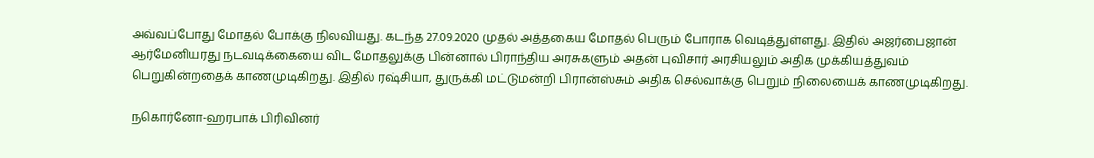அவ்வப்போது மோதல் போக்கு நிலவியது. கடந்த 27.09.2020 முதல் அத்தகைய மோதல் பெரும் போராக வெடித்துள்ளது. இதில் அஜர்பைஜான் ஆர்மேனியரது நடவடிக்கையை விட மோதலுக்கு பின்னால் பிராந்திய அரசுகளும் அதன் புவிசார் அரசியலும் அதிக முக்கியத்துவம் பெறுகின்றதைக் காணமுடிகிறது. இதில் ரஷ்சியா, துருக்கி மட்டுமன்றி பிரான்ஸ்சும் அதிக செல்வாக்கு பெறும் நிலையைக் காணமுடிகிறது.

நகொர்னோ-ஹரபாக் பிரிவினர்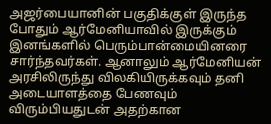அஜர்பையானின் பகுதிக்குள் இருந்த போதும் ஆர்மேனியாவில் இருக்கும் இனங்களில் பெரும்பான்மையினரை சார்ந்தவர்கள். ஆனாலும் ஆர்மேனியன் அரசிலிருந்து விலகியிருக்கவும் தனி அடையாளத்தை பேணவும் விரும்பியதுடன் அதற்கான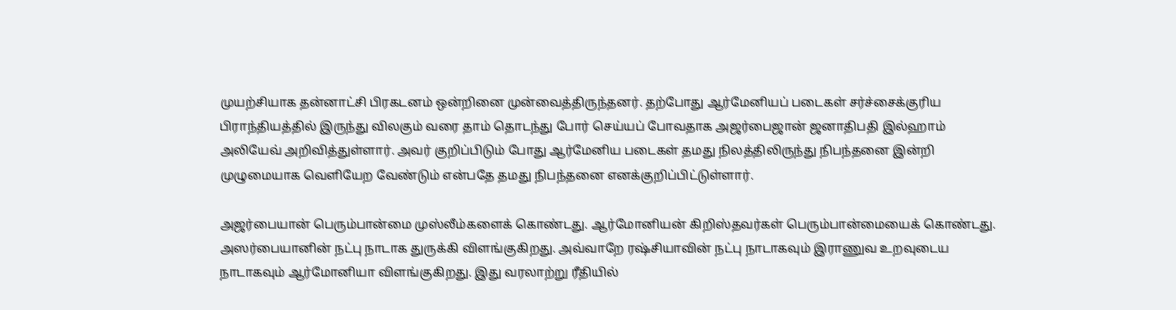முயற்சியாக தன்னாட்சி பிரகடனம் ஒன்றினை முன்வைத்திருந்தனர். தற்போது ஆர்மேனியப் படைகள் சர்ச்சைக்குரிய பிராந்தியத்தில் இருந்து விலகும் வரை தாம் தொடந்து போர் செய்யப் போவதாக அஜர்பைஜான் ஜனாதிபதி இல்ஹாம் அலியேவ் அறிவித்துள்ளார். அவர் குறிப்பிடும் போது ஆர்மேனிய படைகள் தமது நிலத்திலிருந்து நிபந்தனை இன்றி முழுமையாக வெளியேற வேண்டும் என்பதே தமது நிபந்தனை எனக்குறிப்பிட்டுள்ளார்.

அஜர்பையான் பெரும்பான்மை முஸ்லீம்களைக் கொண்டது. ஆர்மோனியன் கிறிஸ்தவர்கள் பெரும்பான்மையைக் கொண்டது. அஸர்பையானின் நட்பு நாடாக துருக்கி விளங்குகிறது. அவ்வாறே ரஷ்சியாவின் நட்பு நாடாகவும் இராணுவ உறவுடைய நாடாகவும் ஆர்மோனியா விளங்குகிறது. இது வரலாற்று ரீதியில்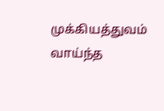முக்கியத்துவம் வாய்ந்த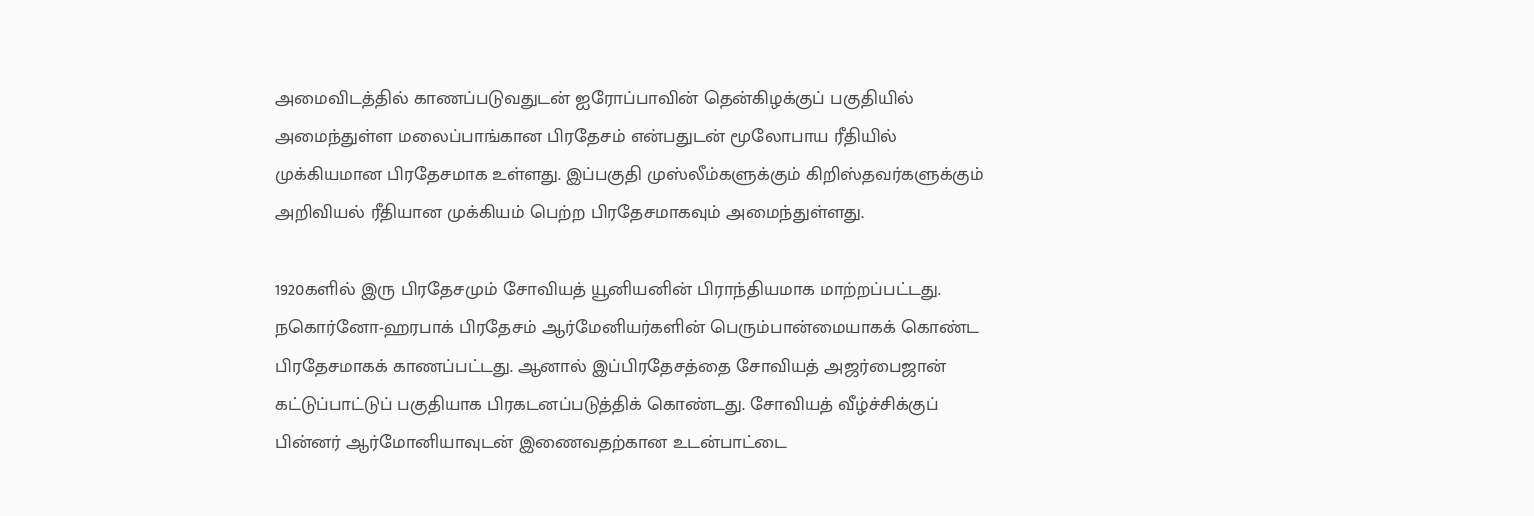அமைவிடத்தில் காணப்படுவதுடன் ஐரோப்பாவின் தென்கிழக்குப் பகுதியில் அமைந்துள்ள மலைப்பாங்கான பிரதேசம் என்பதுடன் மூலோபாய ரீதியில் முக்கியமான பிரதேசமாக உள்ளது. இப்பகுதி முஸ்லீம்களுக்கும் கிறிஸ்தவர்களுக்கும் அறிவியல் ரீதியான முக்கியம் பெற்ற பிரதேசமாகவும் அமைந்துள்ளது.

1920களில் இரு பிரதேசமும் சோவியத் யூனியனின் பிராந்தியமாக மாற்றப்பட்டது. நகொர்னோ-ஹரபாக் பிரதேசம் ஆர்மேனியர்களின் பெரும்பான்மையாகக் கொண்ட பிரதேசமாகக் காணப்பட்டது. ஆனால் இப்பிரதேசத்தை சோவியத் அஜர்பைஜான் கட்டுப்பாட்டுப் பகுதியாக பிரகடனப்படுத்திக் கொண்டது. சோவியத் வீழ்ச்சிக்குப் பின்னர் ஆர்மோனியாவுடன் இணைவதற்கான உடன்பாட்டை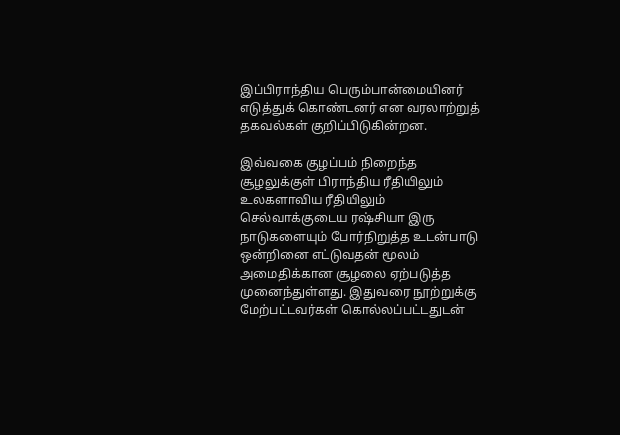இப்பிராந்திய பெரும்பான்மையினர் எடுத்துக் கொண்டனர் என வரலாற்றுத் தகவல்கள் குறிப்பிடுகின்றன.

இவ்வகை குழப்பம் நிறைந்த சூழலுக்குள் பிராந்திய ரீதியிலும் உலகளாவிய ரீதியிலும் செல்வாக்குடைய ரஷ்சியா இரு நாடுகளையும் போர்நிறுத்த உடன்பாடு ஒன்றினை எட்டுவதன் மூலம் அமைதிக்கான சூழலை ஏற்படுத்த முனைந்துள்ளது. இதுவரை நூற்றுக்கு மேற்பட்டவர்கள் கொல்லப்பட்டதுடன்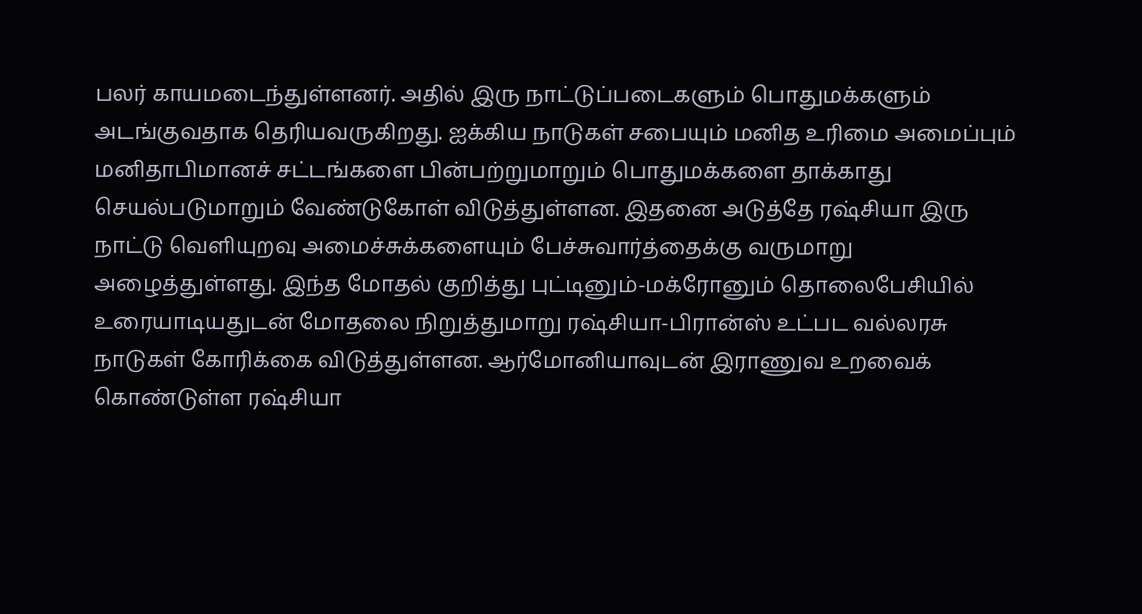பலர் காயமடைந்துள்ளனர். அதில் இரு நாட்டுப்படைகளும் பொதுமக்களும் அடங்குவதாக தெரியவருகிறது. ஐக்கிய நாடுகள் சபையும் மனித உரிமை அமைப்பும் மனிதாபிமானச் சட்டங்களை பின்பற்றுமாறும் பொதுமக்களை தாக்காது செயல்படுமாறும் வேண்டுகோள் விடுத்துள்ளன. இதனை அடுத்தே ரஷ்சியா இரு நாட்டு வெளியுறவு அமைச்சுக்களையும் பேச்சுவார்த்தைக்கு வருமாறு அழைத்துள்ளது. இந்த மோதல் குறித்து புட்டினும்-மக்ரோனும் தொலைபேசியில் உரையாடியதுடன் மோதலை நிறுத்துமாறு ரஷ்சியா-பிரான்ஸ் உட்பட வல்லரசு நாடுகள் கோரிக்கை விடுத்துள்ளன. ஆர்மோனியாவுடன் இராணுவ உறவைக் கொண்டுள்ள ரஷ்சியா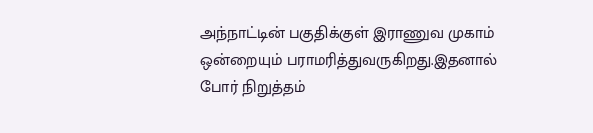அந்நாட்டின் பகுதிக்குள் இராணுவ முகாம் ஒன்றையும் பராமரித்துவருகிறது.இதனால் போர் நிறுத்தம்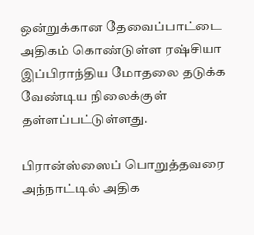ஒன்றுக்கான தேவைப்பாட்டை அதிகம் கொண்டுள்ள ரஷ்சியா இப்பிராந்திய மோதலை தடுக்க வேண்டிய நிலைக்குள் தள்ளப்பட்டுள்ளது.

பிரான்ஸ்ஸைப் பொறுத்தவரை அந்நாட்டில் அதிக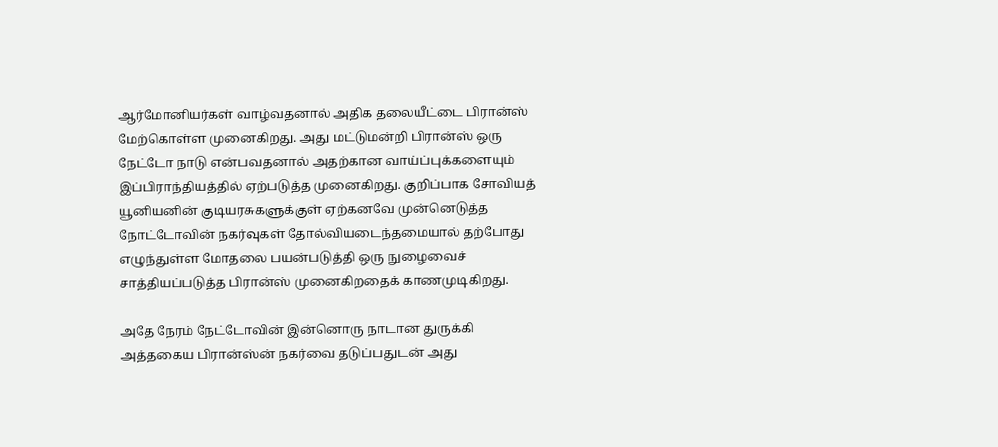ஆர்மோனியர்கள் வாழ்வதனால் அதிக தலையீட்டை பிரான்ஸ் மேற்கொள்ள முனைகிறது. அது மட்டுமன்றி பிரான்ஸ் ஒரு நேட்டோ நாடு என்பவதனால் அதற்கான வாய்ப்புக்களையும் இப்பிராந்தியத்தில் ஏற்படுத்த முனைகிறது. குறிப்பாக சோவியத் யூனியனின் குடியரசுகளுக்குள் ஏற்கனவே முன்னெடுத்த நோட்டோவின் நகர்வுகள் தோல்வியடைந்தமையால் தற்போது எழுந்துள்ள மோதலை பயன்படுத்தி ஒரு நுழைவைச் சாத்தியப்படுத்த பிரான்ஸ் முனைகிறதைக் காணமுடிகிறது.

அதே நேரம் நேட்டோவின் இன்னொரு நாடான துருக்கி அத்தகைய பிரான்ஸ்ன் நகர்வை தடுப்பதுடன் அது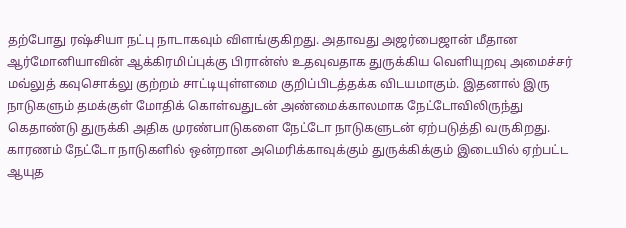தற்போது ரஷ்சியா நட்பு நாடாகவும் விளங்குகிறது. அதாவது அஜர்பைஜான் மீதான ஆர்மோனியாவின் ஆக்கிரமிப்புக்கு பிரான்ஸ் உதவுவதாக துருக்கிய வெளியுறவு அமைச்சர் மவ்லுத் கவுசொக்லு குற்றம் சாட்டியுள்ளமை குறிப்பிடத்தக்க விடயமாகும். இதனால் இரு நாடுகளும் தமக்குள் மோதிக் கொள்வதுடன் அண்மைக்காலமாக நேட்டோவிலிருந்து கெதாண்டு துருக்கி அதிக முரண்பாடுகளை நேட்டோ நாடுகளுடன் ஏற்படுத்தி வருகிறது. காரணம் நேட்டோ நாடுகளில் ஒன்றான அமெரிக்காவுக்கும் துருக்கிக்கும் இடையில் ஏற்பட்ட ஆயுத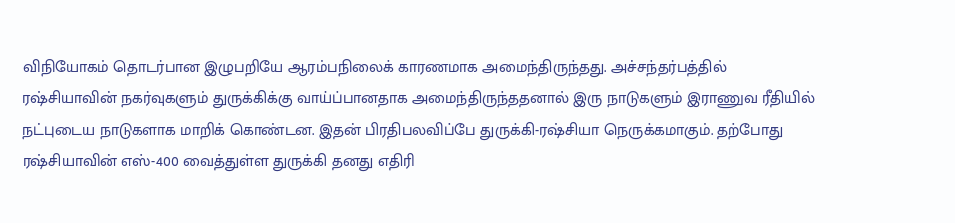விநியோகம் தொடர்பான இழுபறியே ஆரம்பநிலைக் காரணமாக அமைந்திருந்தது. அச்சந்தர்பத்தில் ரஷ்சியாவின் நகர்வுகளும் துருக்கிக்கு வாய்ப்பானதாக அமைந்திருந்ததனால் இரு நாடுகளும் இராணுவ ரீதியில் நட்புடைய நாடுகளாக மாறிக் கொண்டன. இதன் பிரதிபலவிப்பே துருக்கி-ரஷ்சியா நெருக்கமாகும். தற்போது ரஷ்சியாவின் எஸ்-400 வைத்துள்ள துருக்கி தனது எதிரி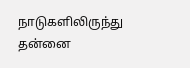நாடுகளிலிருந்து தன்னை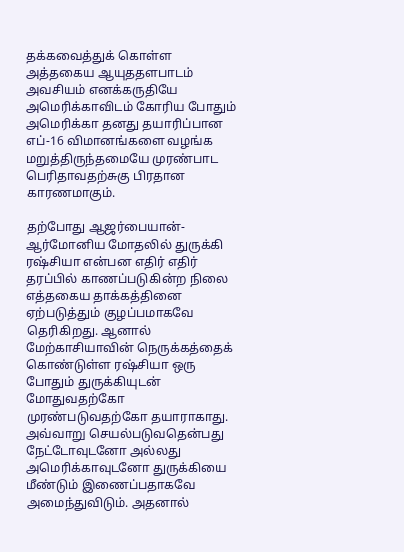தக்கவைத்துக் கொள்ள அத்தகைய ஆயுததளபாடம் அவசியம் எனக்கருதியே அமெரிக்காவிடம் கோரிய போதும் அமெரிக்கா தனது தயாரிப்பான எப்-16 விமானங்களை வழங்க மறுத்திருந்தமையே முரண்பாட பெரிதாவதற்சுகு பிரதான காரணமாகும்.

தற்போது ஆஜர்பையான்-ஆர்மோனிய மோதலில் துருக்கி ரஷ்சியா என்பன எதிர் எதிர் தரப்பில் காணப்படுகின்ற நிலை எத்தகைய தாக்கத்தினை ஏற்படுத்தும் குழப்பமாகவே தெரிகிறது. ஆனால் மேற்காசியாவின் நெருக்கத்தைக் கொண்டுள்ள ரஷ்சியா ஒரு போதும் துருக்கியுடன் மோதுவதற்கோ முரண்படுவதற்கோ தயாராகாது. அவ்வாறு செயல்படுவதென்பது நேட்டோவுடனோ அல்லது அமெரிக்காவுடனோ துருக்கியை மீண்டும் இணைப்பதாகவே அமைந்துவிடும். அதனால்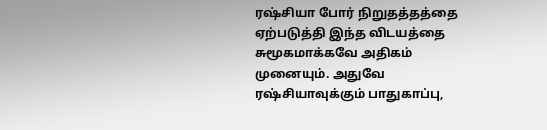ரஷ்சியா போர் நிறுதத்தத்தை ஏற்படுத்தி இந்த விடயத்தை சுமூகமாக்கவே அதிகம் முனையும். அதுவே ரஷ்சியாவுக்கும் பாதுகாப்பு,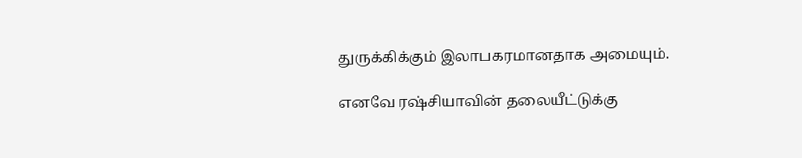துருக்கிக்கும் இலாபகரமானதாக அமையும்.

எனவே ரஷ்சியாவின் தலையீட்டுக்கு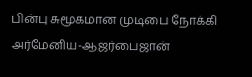பின்பு சுமூகமான முடிபை நோக்கி அர்மேனிய-ஆஜர்பைஜான்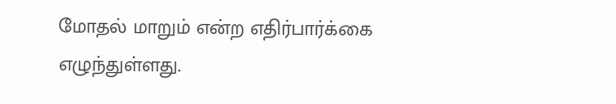மோதல் மாறும் என்ற எதிர்பார்க்கை எழுந்துள்ளது.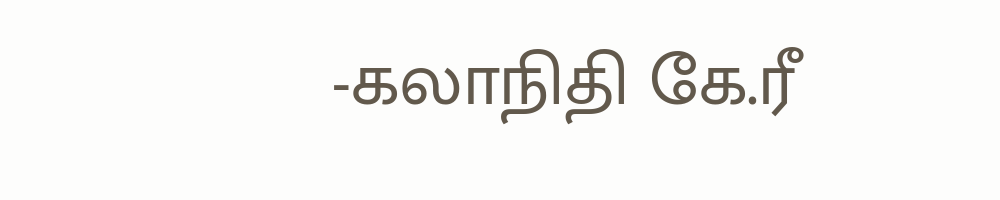-கலாநிதி கே.ரீ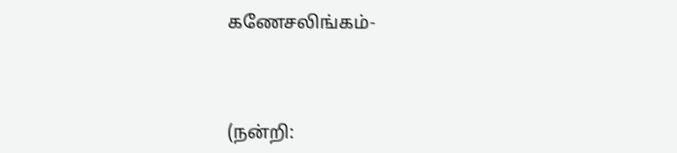கணேசலிங்கம்-



(நன்றி: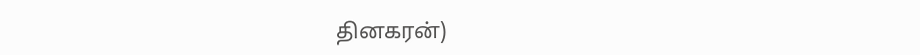தினகரன்)